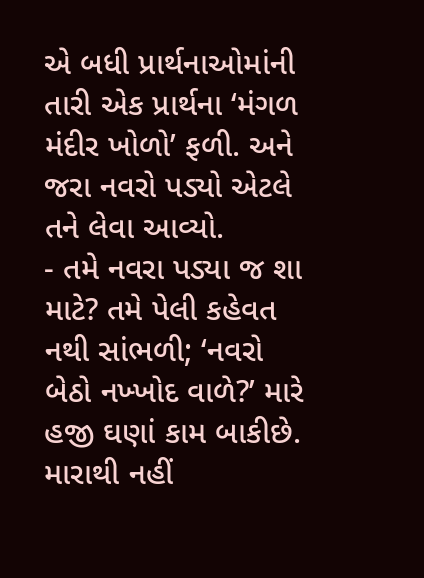એ બધી પ્રાર્થનાઓમાંની તારી એક પ્રાર્થના ‘મંગળ મંદીર ખોળો’ ફળી. અને જરા નવરો પડ્યો એટલે તને લેવા આવ્યો.
- તમે નવરા પડ્યા જ શા માટે? તમે પેલી કહેવત નથી સાંભળી; ‘નવરો બેઠો નખ્ખોદ વાળે?’ મારે હજી ઘણાં કામ બાકીછે. મારાથી નહીં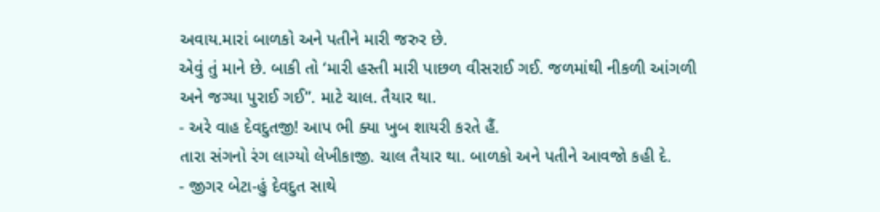અવાય.મારાં બાળકો અને પતીને મારી જરુર છે.
એવું તું માને છે. બાકી તો ‘મારી હસ્તી મારી પાછળ વીસરાઈ ગઈ. જળમાંથી નીકળી આંગળી અને જગ્યા પુરાઈ ગઈ”. માટે ચાલ. તૈયાર થા.
- અરે વાહ દેવદુતજી! આપ ભી ક્યા ખુબ શાયરી કરતે હૈં.
તારા સંગનો રંગ લાગ્યો લેખીકાજી. ચાલ તૈયાર થા. બાળકો અને પતીને આવજો કહી દે.
- જીગર બેટા-હું દેવદુત સાથે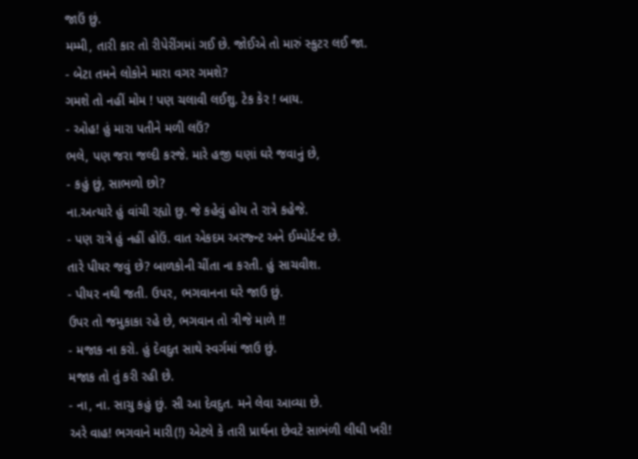જાઉં છું.
મમ્મી, તારી કાર તો રીપેરીંગમાં ગઈ છે. જોઈએ તો મારું સ્કુટર લઈ જા.
- બેટા તમને લોકોને મારા વગર ગમશે?
ગમશે તો નહીં મોમ ! પણ ચલાવી લઈશુ. ટેક કેર ! બાય.
- ઓહ! હું મારા પતીને મળી લઉં?
ભલે, પણ જરા જલ્દી કરજે. મારે હજી ઘણાં ઘરે જવાનું છે,
- કહું છું, સાભળો છો?
ના.અત્યારે હું વાંચી રહ્યો છુ. જે કહેવું હોય તે રાત્રે કહેજે.
- પણ રાત્રે હું નહીં હોઉં. વાત એકદમ અરજ્ન્ટ અને ઈમ્પોર્ટન્ટ છે.
તારે પીયર જવું છે? બાળકોની ચીંતા ના કરતી. હું સાચવીશ.
- પીયર નથી જતી. ઉપર, ભગવાનના ઘરે જાઉ છું.
ઉપર તો જમુકાકા રહે છે, ભગવાન તો ત્રીજે માળે !!
- મજાક ના કરો. હું દેવદુત સાથે સ્વર્ગમાં જાઉ છું.
મજાક તો તું કરી રહી છે.
- ના, ના. સાચુ કહું છું. સી આ દેવદુત. મને લેવા આવ્યા છે.
અરે વાહ! ભગવાને મારી(!) એટલે કે તારી પ્રાર્થના છેવટે સાભંળી લીઘી ખરી!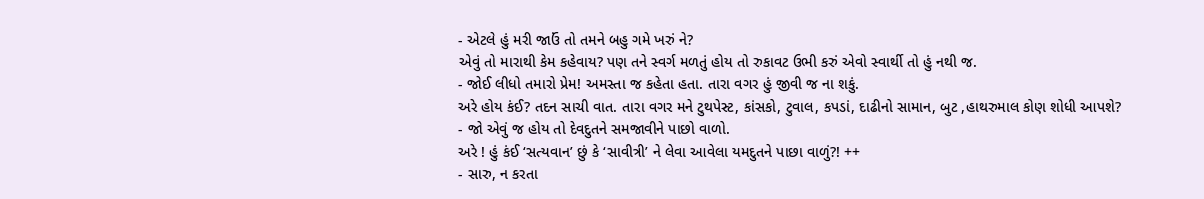- એટલે હું મરી જાઉં તો તમને બહુ ગમે ખરું ને?
એવું તો મારાથી કેમ કહેવાય? પણ તને સ્વર્ગ મળતું હોય તો રુકાવટ ઉભી કરું એવો સ્વાર્થી તો હું નથી જ.
- જોઈ લીધો તમારો પ્રેમ! અમસ્તા જ કહેતા હતા. તારા વગર હું જીવી જ ના શકું.
અરે હોય કંઈ? તદન સાચી વાત. તારા વગર મને ટુથપેસ્ટ, કાંસકો, ટુવાલ, કપડાં, દાઢીનો સામાન, બુટ ,હાથરુમાલ કોણ શોધી આપશે?
- જો એવું જ હોય તો દેવદુતને સમજાવીને પાછો વાળો.
અરે ! હું કંઈ ‘સત્યવાન’ છું કે ‘સાવીત્રી’ ને લેવા આવેલા યમદુતને પાછા વાળું?! ++
- સારુ, ન કરતા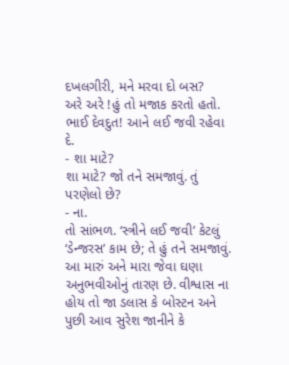દખલગીરી, મને મરવા દો બસ?
અરે અરે !હું તો મજાક કરતો હતો. ભાઈ દેવદુત! આને લઈ જવી રહેવા દે.
- શા માટે?
શા માટે? જો તને સમજાવું. તું પરણેલો છે?
- ના.
તો સાંભળ. ‘સ્ત્રીને લઈ જવી’ કેટલું ‘ડેન્જરસ’ કામ છે; તે હું તને સમજાવું. આ મારું અને મારા જેવા ઘણા અનુભવીઓનું તારણ છે. વીશ્વાસ ના હોય તો જા ડલાસ કે બોસ્ટન અને પુછી આવ સુરેશ જાનીને કે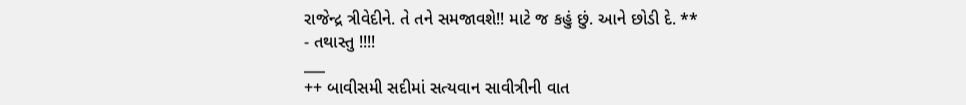રાજેન્દ્ર ત્રીવેદીને. તે તને સમજાવશે!! માટે જ કહું છું. આને છોડી દે. **
- તથાસ્તુ !!!!
___
++ બાવીસમી સદીમાં સત્યવાન સાવીત્રીની વાત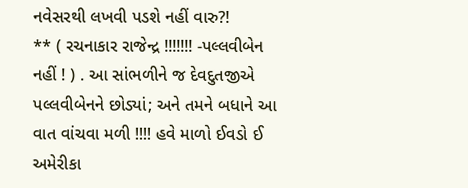નવેસરથી લખવી પડશે નહીં વારુ?!
** ( રચનાકાર રાજેન્દ્ર !!!!!!! -પલ્લવીબેન નહીં ! ) . આ સાંભળીને જ દેવદુતજીએ પલ્લવીબેનને છોડ્યાં; અને તમને બધાને આ વાત વાંચવા મળી !!!! હવે માળો ઈવડો ઈ અમેરીકા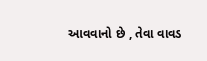આવવાનો છે , તેવા વાવડ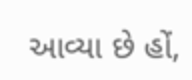આવ્યા છે હોં,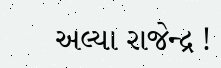અલ્યા રાજેન્દ્ર !